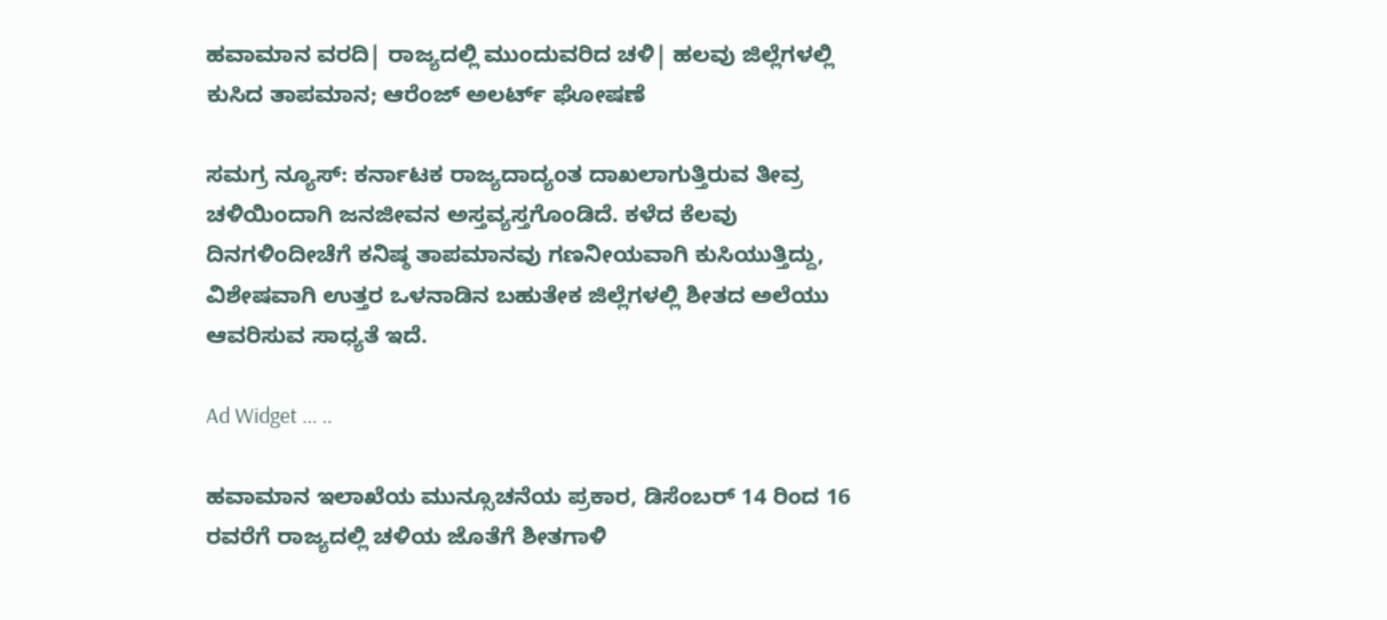ಹವಾಮಾನ ವರದಿ| ರಾಜ್ಯದಲ್ಲಿ ಮುಂದುವರಿದ ಚಳಿ| ಹಲವು ಜಿಲ್ಲೆಗಳಲ್ಲಿ ಕುಸಿದ ತಾಪಮಾನ; ಆರೆಂಜ್ ಅಲರ್ಟ್ ಘೋಷಣೆ

ಸಮಗ್ರ ನ್ಯೂಸ್: ಕರ್ನಾಟಕ ರಾಜ್ಯದಾದ್ಯಂತ ದಾಖಲಾಗುತ್ತಿರುವ ತೀವ್ರ ಚಳಿಯಿಂದಾಗಿ ಜನಜೀವನ ಅಸ್ತವ್ಯಸ್ತಗೊಂಡಿದೆ. ಕಳೆದ ಕೆಲವು ದಿನಗಳಿಂದೀಚೆಗೆ ಕನಿಷ್ಠ ತಾಪಮಾನವು ಗಣನೀಯವಾಗಿ ಕುಸಿಯುತ್ತಿದ್ದು, ವಿಶೇಷವಾಗಿ ಉತ್ತರ ಒಳನಾಡಿನ ಬಹುತೇಕ ಜಿಲ್ಲೆಗಳಲ್ಲಿ ಶೀತದ ಅಲೆಯು ಆವರಿಸುವ ಸಾಧ್ಯತೆ ಇದೆ.

Ad Widget ... ..

ಹವಾಮಾನ ಇಲಾಖೆಯ ಮುನ್ಸೂಚನೆಯ ಪ್ರಕಾರ, ಡಿಸೆಂಬರ್ 14 ರಿಂದ 16 ರವರೆಗೆ ರಾಜ್ಯದಲ್ಲಿ ಚಳಿಯ ಜೊತೆಗೆ ಶೀತಗಾಳಿ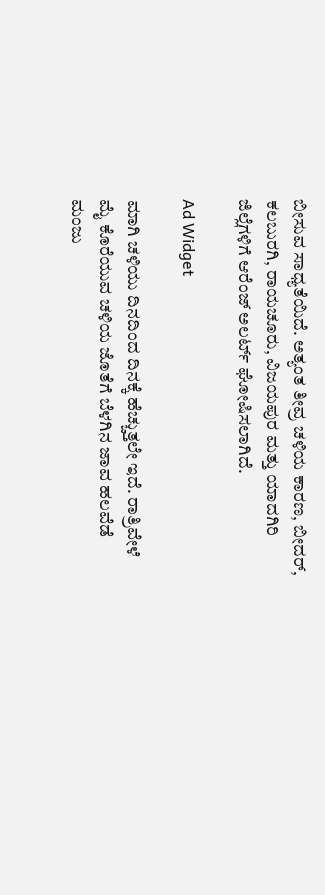ಬೀಸುವ ಸಾಧ್ಯತೆಯಿದೆ. ಅತ್ಯಂತ ತೀವ್ರ ಚಳಿಯ ಕಾರಣ, ಬೀದರ್, ಕಲಬುರಗಿ, ರಾಯಚೂರು, ವಿಜಯಪುರ ಮತ್ತು ಯಾದಗಿರಿ ಜಿಲ್ಲೆಗಳಿಗೆ ಆರೆಂಜ್ ಅಲರ್ಟ್ ಘೋಷಿಸಲಾಗಿದೆ.

Ad Widget

ಮಾಗಿ ಚಳಿಯು ದಿನದಿಂದ ದಿನಕ್ಕೆ ಹೆಚ್ಚುತ್ತಲೇ ಇದೆ. ರಾತ್ರಿವೇಳೆ ಮೈ ಕೊರೆಯುವ ಚಳಿಯ ಜೊತೆಗೆ ಬೆಳಗಿನ ಜಾವ ಹಲವೆಡೆ ಮಂಜು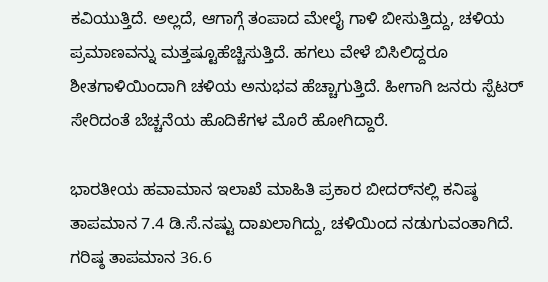ಕವಿಯುತ್ತಿದೆ. ಅಲ್ಲದೆ, ಆಗಾಗ್ಗೆ ತಂಪಾದ ಮೇಲೈ ಗಾಳಿ ಬೀಸುತ್ತಿದ್ದು, ಚಳಿಯ ಪ್ರಮಾಣವನ್ನು ಮತ್ತಷ್ಟೂಹೆಚ್ಚಿಸುತ್ತಿದೆ. ಹಗಲು ವೇಳೆ ಬಿಸಿಲಿದ್ದರೂ ಶೀತಗಾಳಿಯಿಂದಾಗಿ ಚಳಿಯ ಅನುಭವ ಹೆಚ್ಚಾಗುತ್ತಿದೆ. ಹೀಗಾಗಿ ಜನರು ಸ್ಪೆಟರ್‌ ಸೇರಿದಂತೆ ಬೆಚ್ಚನೆಯ ಹೊದಿಕೆಗಳ ಮೊರೆ ಹೋಗಿದ್ದಾರೆ.

ಭಾರತೀಯ ಹವಾಮಾನ ಇಲಾಖೆ ಮಾಹಿತಿ ಪ್ರಕಾರ ಬೀದರ್‌ನಲ್ಲಿ ಕನಿಷ್ಠ ತಾಪಮಾನ 7.4 ಡಿ.ಸೆ.ನಷ್ಟು ದಾಖಲಾಗಿದ್ದು, ಚಳಿಯಿಂದ ನಡುಗುವಂತಾಗಿದೆ. ಗರಿಷ್ಠ ತಾಪಮಾನ 36.6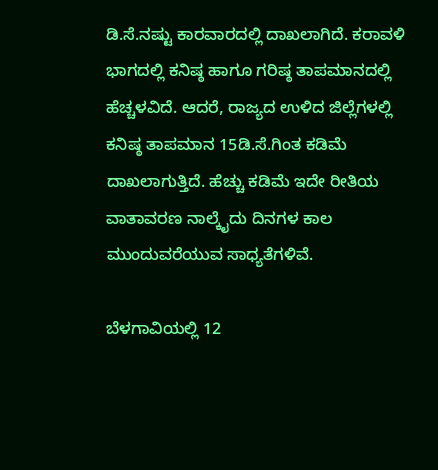ಡಿ.ಸೆ.ನಷ್ಟು ಕಾರವಾರದಲ್ಲಿ ದಾಖಲಾಗಿದೆ. ಕರಾವಳಿ ಭಾಗದಲ್ಲಿ ಕನಿಷ್ಠ ಹಾಗೂ ಗರಿಷ್ಠ ತಾಪಮಾನದಲ್ಲಿ ಹೆಚ್ಚಳವಿದೆ. ಆದರೆ, ರಾಜ್ಯದ ಉಳಿದ ಜಿಲ್ಲೆಗಳಲ್ಲಿ ಕನಿಷ್ಠ ತಾಪಮಾನ 15ಡಿ.ಸೆ.ಗಿಂತ ಕಡಿಮೆ ದಾಖಲಾಗುತ್ತಿದೆ. ಹೆಚ್ಚು ಕಡಿಮೆ ಇದೇ ರೀತಿಯ ವಾತಾವರಣ ನಾಲ್ಕೈದು ದಿನಗಳ ಕಾಲ ಮುಂದುವರೆಯುವ ಸಾಧ್ಯತೆಗಳಿವೆ.

ಬೆಳಗಾವಿಯಲ್ಲಿ 12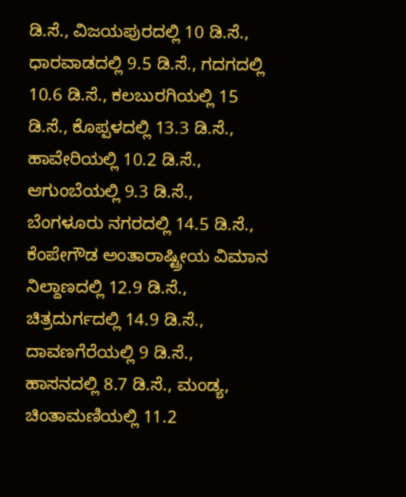ಡಿ.ಸೆ., ವಿಜಯಪುರದಲ್ಲಿ 10 ಡಿ.ಸೆ., ಧಾರವಾಡದಲ್ಲಿ 9.5 ಡಿ.ಸೆ., ಗದಗದಲ್ಲಿ 10.6 ಡಿ.ಸೆ., ಕಲಬುರಗಿಯಲ್ಲಿ 15 ಡಿ.ಸೆ., ಕೊಪ್ಪಳದಲ್ಲಿ 13.3 ಡಿ.ಸೆ., ಹಾವೇರಿಯಲ್ಲಿ 10.2 ಡಿ.ಸೆ., ಆಗುಂಬೆಯಲ್ಲಿ 9.3 ಡಿ.ಸೆ., ಬೆಂಗಳೂರು ನಗರದಲ್ಲಿ 14.5 ಡಿ.ಸೆ., ಕೆಂಪೇಗೌಡ ಅಂತಾರಾಷ್ಟ್ರೀಯ ವಿಮಾನ ನಿಲ್ದಾಣದಲ್ಲಿ 12.9 ಡಿ.ಸೆ., ಚಿತ್ರದುರ್ಗದಲ್ಲಿ 14.9 ಡಿ.ಸೆ., ದಾವಣಗೆರೆಯಲ್ಲಿ 9 ಡಿ.ಸೆ., ಹಾಸನದಲ್ಲಿ 8.7 ಡಿ.ಸೆ., ಮಂಡ್ಯ, ಚಿಂತಾಮಣಿಯಲ್ಲಿ 11.2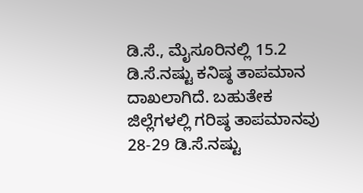ಡಿ.ಸೆ., ಮೈಸೂರಿನಲ್ಲಿ 15.2 ಡಿ.ಸೆ.ನಷ್ಟು ಕನಿಷ್ಠ ತಾಪಮಾನ ದಾಖಲಾಗಿದೆ. ಬಹುತೇಕ ಜಿಲ್ಲೆಗಳಲ್ಲಿ ಗರಿಷ್ಠ ತಾಪಮಾನವು 28-29 ಡಿ.ಸೆ.ನಷ್ಟು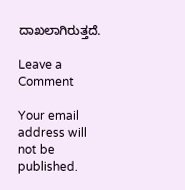ದಾಖಲಾಗಿರುತ್ತದೆ.

Leave a Comment

Your email address will not be published.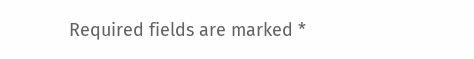Required fields are marked *